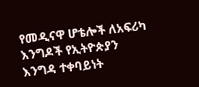የመዲናዋ ሆቴሎች ለአፍሪካ እንግዶች የኢትዮጵያን እንግዳ ተቀባይነት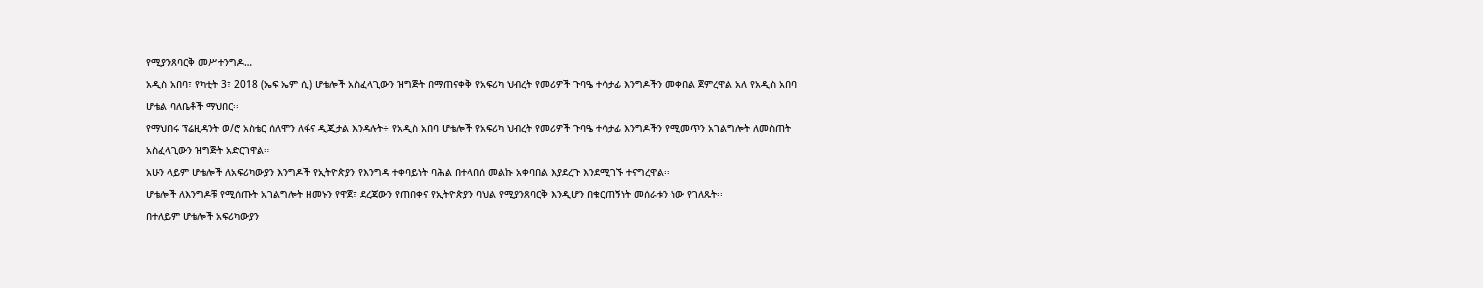የሚያንጸባርቅ መሥተንግዶ…
አዲስ አበባ፣ የካቲት 3፣ 2018 (ኤፍ ኤም ሲ) ሆቴሎች አስፈላጊውን ዝግጅት በማጠናቀቅ የአፍሪካ ህብረት የመሪዎች ጉባዔ ተሳታፊ እንግዶችን መቀበል ጀምረዋል አለ የአዲስ አበባ ሆቴል ባለቤቶች ማህበር፡፡
የማህበሩ ፕሬዚዳንት ወ/ሮ አስቴር ሰለሞን ለፋና ዲጂታል እንዳሉት÷ የአዲስ አበባ ሆቴሎች የአፍሪካ ህብረት የመሪዎች ጉባዔ ተሳታፊ እንግዶችን የሚመጥን አገልግሎት ለመስጠት አስፈላጊውን ዝግጅት አድርገዋል።
አሁን ላይም ሆቴሎች ለአፍሪካውያን እንግዶች የኢትዮጵያን የእንግዳ ተቀባይነት ባሕል በተላበሰ መልኩ አቀባበል እያደረጉ እንደሚገኙ ተናግረዋል፡፡
ሆቴሎች ለእንግዶቹ የሚሰጡት አገልግሎት ዘመኑን የዋጀ፣ ደረጃውን የጠበቀና የኢትዮጵያን ባህል የሚያንጸባርቅ እንዲሆን በቁርጠኝነት መሰራቱን ነው የገለጹት፡፡
በተለይም ሆቴሎች አፍሪካውያን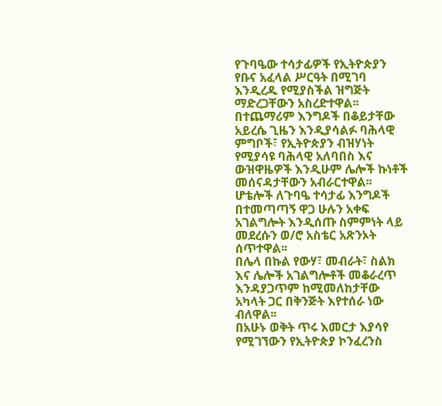የጉባዔው ተሳታፊዎች የኢትዮጵያን የቡና አፈላል ሥርዓት በሚገባ እንዲረዱ የሚያስችል ዝግጅት ማድረጋቸውን አስረድተዋል፡፡
በተጨማሪም እንግዶች በቆይታቸው አይረሴ ጊዜን እንዲያሳልፉ ባሕላዊ ምግቦች፣ የኢትዮጵያን ብዝሃነት የሚያሳዩ ባሕላዊ አለባበስ እና ውዝዋዜዎች እንዲሁም ሌሎች ኩነቶች መሰናዳታቸውን አብራርተዋል፡፡
ሆቴሎች ለጉባዔ ተሳታፊ እንግዶች በተመጣጣኝ ዋጋ ሁሉን አቀፍ አገልግሎት እንዲሰጡ ስምምነት ላይ መደረሱን ወ/ሮ አስቴር አጽንኦት ሰጥተዋል፡፡
በሌላ በኩል የውሃ፣ መብራት፣ ስልክ እና ሌሎች አገልግሎቶች መቆራረጥ እንዳያጋጥም ከሚመለከታቸው አካላት ጋር በቅንጅት እየተሰራ ነው ብለዋል፡፡
በአሁኑ ወቅት ጥሩ እመርታ እያሳየ የሚገኘውን የኢትዮጵያ ኮንፈረንስ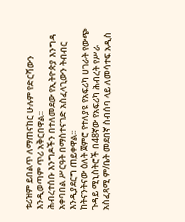ቱሪዝም ይበልጥ ለማጠናከር ሁሉም የድርሻውን እንዲወጣም ጥሪ አቅርበዋል፡፡
ሕብረተሰቡ እንግዶችን በተለመደው የኢትዮጵያ እንግዳ አቀባበል ሥርዓት በማስተናገድ አስፈላጊውን ትብብር እንዲያደርግ ጠይቀዋል፡፡
ከትናንትናው ዕለት ጀምሮ የተለያዩ የአፍሪካ ሀገራት የውጭ ጉዳይ ሚኒስትሮች በ48ኛው የአፍሪካ ሕብረት የሥራ አስፈጻሚ ም/ቤት መደበኛ ስብሰባ ላይ ለመሳተፍ አዲስ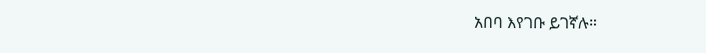አበባ እየገቡ ይገኛሉ።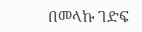በመላኩ ገድፍ